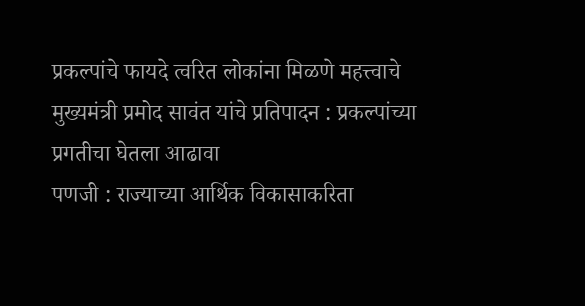प्रकल्पांचे फायदे त्वरित लोकांना मिळणे महत्त्वाचे
मुख्यमंत्री प्रमोद सावंत यांचे प्रतिपादन : प्रकल्पांच्या प्रगतीचा घेतला आढावा
पणजी : राज्याच्या आर्थिक विकासाकरिता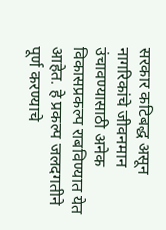सरकार कटिबद्ध असून नागरिकांचे जीवनमान उंचावण्यासाठी अनेक विकासप्रकल्प राबविण्यात येत आहेत. हे प्रकल्प जलदगतीने पूर्ण करण्याचे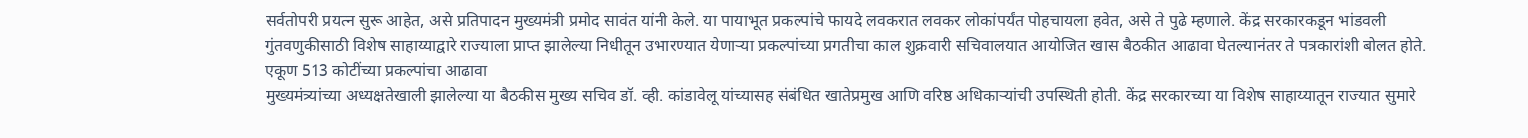सर्वतोपरी प्रयत्न सुरू आहेत, असे प्रतिपादन मुख्यमंत्री प्रमोद सावंत यांनी केले. या पायाभूत प्रकल्पांचे फायदे लवकरात लवकर लोकांपर्यंत पोहचायला हवेत, असे ते पुढे म्हणाले. केंद्र सरकारकडून भांडवली गुंतवणुकीसाठी विशेष साहाय्याद्वारे राज्याला प्राप्त झालेल्या निधीतून उभारण्यात येणाऱ्या प्रकल्पांच्या प्रगतीचा काल शुक्रवारी सचिवालयात आयोजित खास बैठकीत आढावा घेतल्यानंतर ते पत्रकारांशी बोलत होते.
एकूण 513 कोटींच्या प्रकल्पांचा आढावा
मुख्यमंत्र्यांच्या अध्यक्षतेखाली झालेल्या या बैठकीस मुख्य सचिव डॉ. व्ही. कांडावेलू यांच्यासह संबंधित खातेप्रमुख आणि वरिष्ठ अधिकाऱ्यांची उपस्थिती होती. केंद्र सरकारच्या या विशेष साहाय्यातून राज्यात सुमारे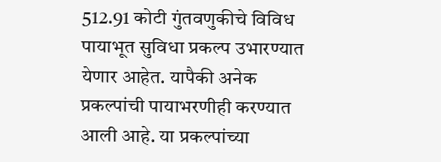512.91 कोटी गुंतवणुकीचे विविध पायाभूत सुविधा प्रकल्प उभारण्यात येणार आहेत. यापैकी अनेक प्रकल्पांची पायाभरणीही करण्यात आली आहे. या प्रकल्पांच्या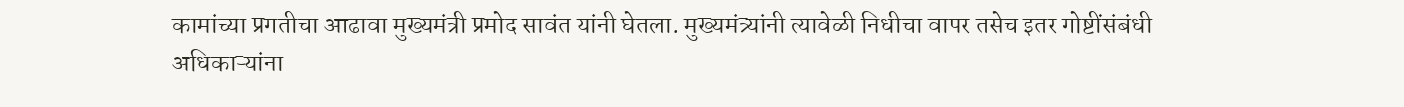कामांच्या प्रगतीचा आढावा मुख्यमंत्री प्रमोद सावंत यांनी घेतला. मुख्यमंत्र्यांनी त्यावेळी निधीचा वापर तसेच इतर गोष्टींसंबंधी अधिकाऱ्यांना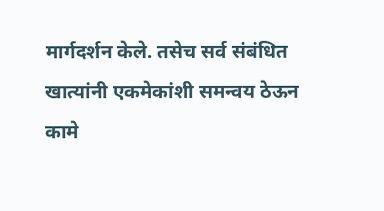मार्गदर्शन केले. तसेच सर्व संबंधित खात्यांनी एकमेकांशी समन्वय ठेऊन कामे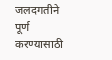जलदगतीने पूर्ण करण्यासाठी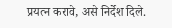प्रयत्न करावे, असे निर्देश दिले.